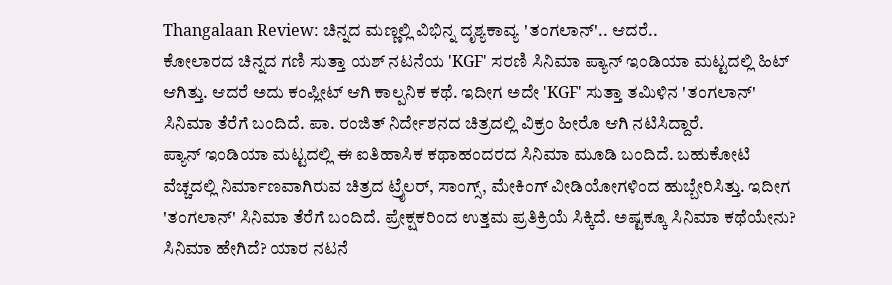Thangalaan Review: ಚಿನ್ನದ ಮಣ್ಣಲ್ಲಿ ವಿಭಿನ್ನ ದೃಶ್ಯಕಾವ್ಯ 'ತಂಗಲಾನ್'.. ಆದರೆ..
ಕೋಲಾರದ ಚಿನ್ನದ ಗಣಿ ಸುತ್ತಾ ಯಶ್ ನಟನೆಯ 'KGF' ಸರಣಿ ಸಿನಿಮಾ ಪ್ಯಾನ್ ಇಂಡಿಯಾ ಮಟ್ಟದಲ್ಲಿ ಹಿಟ್ ಆಗಿತ್ತು. ಆದರೆ ಅದು ಕಂಪ್ಲೀಟ್ ಆಗಿ ಕಾಲ್ಪನಿಕ ಕಥೆ. ಇದೀಗ ಅದೇ 'KGF' ಸುತ್ತಾ ತಮಿಳಿನ 'ತಂಗಲಾನ್' ಸಿನಿಮಾ ತೆರೆಗೆ ಬಂದಿದೆ. ಪಾ. ರಂಜಿತ್ ನಿರ್ದೇಶನದ ಚಿತ್ರದಲ್ಲಿ ವಿಕ್ರಂ ಹೀರೊ ಆಗಿ ನಟಿಸಿದ್ದಾರೆ.
ಪ್ಯಾನ್ ಇಂಡಿಯಾ ಮಟ್ಟದಲ್ಲಿ ಈ ಐತಿಹಾಸಿಕ ಕಥಾಹಂದರದ ಸಿನಿಮಾ ಮೂಡಿ ಬಂದಿದೆ. ಬಹುಕೋಟಿ ವೆಚ್ಚದಲ್ಲಿ ನಿರ್ಮಾಣವಾಗಿರುವ ಚಿತ್ರದ ಟ್ರೈಲರ್, ಸಾಂಗ್ಸ್, ಮೇಕಿಂಗ್ ವೀಡಿಯೋಗಳಿಂದ ಹುಬ್ಬೇರಿಸಿತ್ತು. ಇದೀಗ 'ತಂಗಲಾನ್' ಸಿನಿಮಾ ತೆರೆಗೆ ಬಂದಿದೆ. ಪ್ರೇಕ್ಷಕರಿಂದ ಉತ್ತಮ ಪ್ರತಿಕ್ರಿಯೆ ಸಿಕ್ಕಿದೆ. ಅಷ್ಟಕ್ಕೂ ಸಿನಿಮಾ ಕಥೆಯೇನು? ಸಿನಿಮಾ ಹೇಗಿದೆ? ಯಾರ ನಟನೆ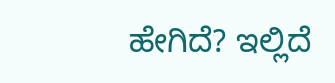ಹೇಗಿದೆ? ಇಲ್ಲಿದೆ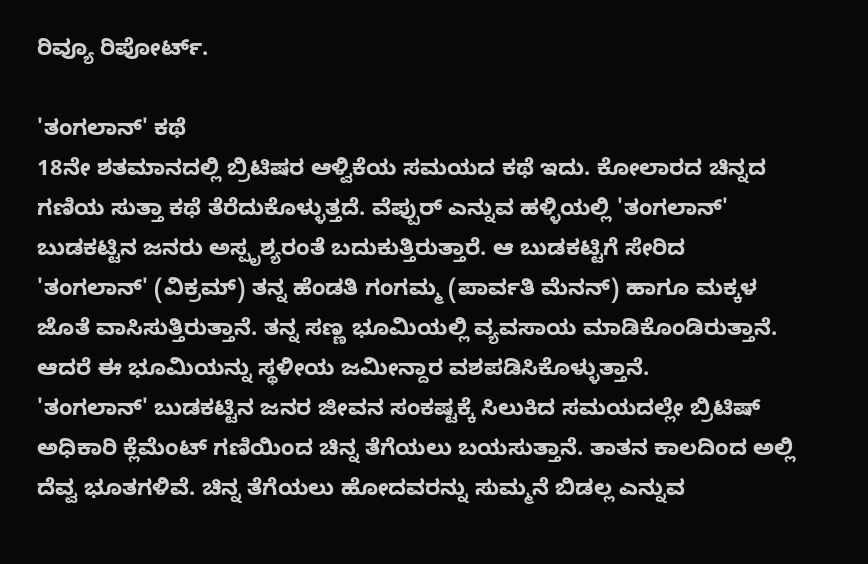ರಿವ್ಯೂ ರಿಪೋರ್ಟ್.

'ತಂಗಲಾನ್' ಕಥೆ
18ನೇ ಶತಮಾನದಲ್ಲಿ ಬ್ರಿಟಿಷರ ಆಳ್ವಿಕೆಯ ಸಮಯದ ಕಥೆ ಇದು. ಕೋಲಾರದ ಚಿನ್ನದ ಗಣಿಯ ಸುತ್ತಾ ಕಥೆ ತೆರೆದುಕೊಳ್ಳುತ್ತದೆ. ವೆಪ್ಪುರ್ ಎನ್ನುವ ಹಳ್ಳಿಯಲ್ಲಿ 'ತಂಗಲಾನ್' ಬುಡಕಟ್ಟಿನ ಜನರು ಅಸ್ಪೃಶ್ಯರಂತೆ ಬದುಕುತ್ತಿರುತ್ತಾರೆ. ಆ ಬುಡಕಟ್ಟಿಗೆ ಸೇರಿದ 'ತಂಗಲಾನ್' (ವಿಕ್ರಮ್) ತನ್ನ ಹೆಂಡತಿ ಗಂಗಮ್ಮ (ಪಾರ್ವತಿ ಮೆನನ್) ಹಾಗೂ ಮಕ್ಕಳ ಜೊತೆ ವಾಸಿಸುತ್ತಿರುತ್ತಾನೆ. ತನ್ನ ಸಣ್ಣ ಭೂಮಿಯಲ್ಲಿ ವ್ಯವಸಾಯ ಮಾಡಿಕೊಂಡಿರುತ್ತಾನೆ. ಆದರೆ ಈ ಭೂಮಿಯನ್ನು ಸ್ಥಳೀಯ ಜಮೀನ್ದಾರ ವಶಪಡಿಸಿಕೊಳ್ಳುತ್ತಾನೆ.
'ತಂಗಲಾನ್' ಬುಡಕಟ್ಟಿನ ಜನರ ಜೀವನ ಸಂಕಷ್ಟಕ್ಕೆ ಸಿಲುಕಿದ ಸಮಯದಲ್ಲೇ ಬ್ರಿಟಿಷ್ ಅಧಿಕಾರಿ ಕ್ಲೆಮೆಂಟ್ ಗಣಿಯಿಂದ ಚಿನ್ನ ತೆಗೆಯಲು ಬಯಸುತ್ತಾನೆ. ತಾತನ ಕಾಲದಿಂದ ಅಲ್ಲಿ ದೆವ್ವ ಭೂತಗಳಿವೆ. ಚಿನ್ನ ತೆಗೆಯಲು ಹೋದವರನ್ನು ಸುಮ್ಮನೆ ಬಿಡಲ್ಲ ಎನ್ನುವ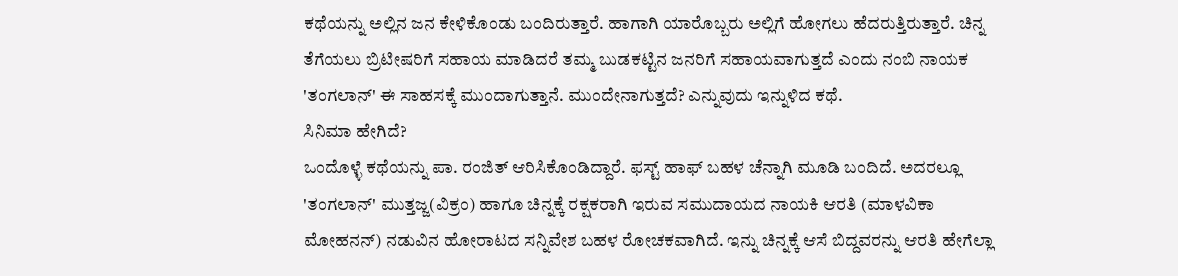ಕಥೆಯನ್ನು ಅಲ್ಲಿನ ಜನ ಕೇಳಿಕೊಂಡು ಬಂದಿರುತ್ತಾರೆ. ಹಾಗಾಗಿ ಯಾರೊಬ್ಬರು ಅಲ್ಲಿಗೆ ಹೋಗಲು ಹೆದರುತ್ತಿರುತ್ತಾರೆ. ಚಿನ್ನ ತೆಗೆಯಲು ಬ್ರಿಟೀಷರಿಗೆ ಸಹಾಯ ಮಾಡಿದರೆ ತಮ್ಮ ಬುಡಕಟ್ಟಿನ ಜನರಿಗೆ ಸಹಾಯವಾಗುತ್ತದೆ ಎಂದು ನಂಬಿ ನಾಯಕ 'ತಂಗಲಾನ್' ಈ ಸಾಹಸಕ್ಕೆ ಮುಂದಾಗುತ್ತಾನೆ. ಮುಂದೇನಾಗುತ್ತದೆ? ಎನ್ನುವುದು ಇನ್ನುಳಿದ ಕಥೆ.
ಸಿನಿಮಾ ಹೇಗಿದೆ?
ಒಂದೊಳ್ಳೆ ಕಥೆಯನ್ನು ಪಾ. ರಂಜಿತ್ ಆರಿಸಿಕೊಂಡಿದ್ದಾರೆ. ಫಸ್ಟ್ ಹಾಫ್ ಬಹಳ ಚೆನ್ನಾಗಿ ಮೂಡಿ ಬಂದಿದೆ. ಅದರಲ್ಲೂ 'ತಂಗಲಾನ್' ಮುತ್ತಜ್ಜ(ವಿಕ್ರಂ) ಹಾಗೂ ಚಿನ್ನಕ್ಕೆ ರಕ್ಷಕರಾಗಿ ಇರುವ ಸಮುದಾಯದ ನಾಯಕಿ ಆರತಿ (ಮಾಳವಿಕಾ ಮೋಹನನ್) ನಡುವಿನ ಹೋರಾಟದ ಸನ್ನಿವೇಶ ಬಹಳ ರೋಚಕವಾಗಿದೆ. ಇನ್ನು ಚಿನ್ನಕ್ಕೆ ಆಸೆ ಬಿದ್ದವರನ್ನು ಆರತಿ ಹೇಗೆಲ್ಲಾ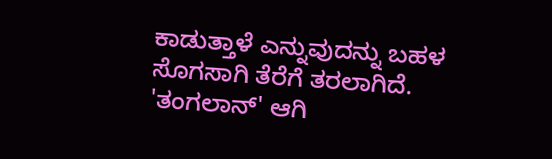ಕಾಡುತ್ತಾಳೆ ಎನ್ನುವುದನ್ನು ಬಹಳ ಸೊಗಸಾಗಿ ತೆರೆಗೆ ತರಲಾಗಿದೆ. 'ತಂಗಲಾನ್' ಆಗಿ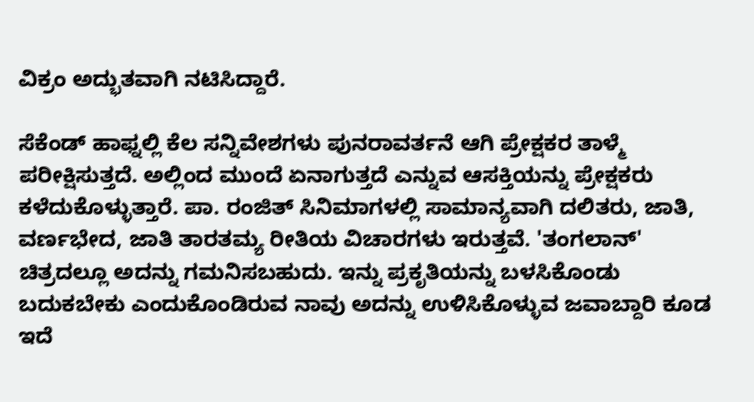ವಿಕ್ರಂ ಅದ್ಭುತವಾಗಿ ನಟಿಸಿದ್ದಾರೆ.

ಸೆಕೆಂಡ್ ಹಾಫ್ನಲ್ಲಿ ಕೆಲ ಸನ್ನಿವೇಶಗಳು ಪುನರಾವರ್ತನೆ ಆಗಿ ಪ್ರೇಕ್ಷಕರ ತಾಳ್ಮೆ ಪರೀಕ್ಷಿಸುತ್ತದೆ. ಅಲ್ಲಿಂದ ಮುಂದೆ ಏನಾಗುತ್ತದೆ ಎನ್ನುವ ಆಸಕ್ತಿಯನ್ನು ಪ್ರೇಕ್ಷಕರು ಕಳೆದುಕೊಳ್ಳುತ್ತಾರೆ. ಪಾ. ರಂಜಿತ್ ಸಿನಿಮಾಗಳಲ್ಲಿ ಸಾಮಾನ್ಯವಾಗಿ ದಲಿತರು, ಜಾತಿ, ವರ್ಣಭೇದ, ಜಾತಿ ತಾರತಮ್ಯ ರೀತಿಯ ವಿಚಾರಗಳು ಇರುತ್ತವೆ. 'ತಂಗಲಾನ್' ಚಿತ್ರದಲ್ಲೂ ಅದನ್ನು ಗಮನಿಸಬಹುದು. ಇನ್ನು ಪ್ರಕೃತಿಯನ್ನು ಬಳಸಿಕೊಂಡು ಬದುಕಬೇಕು ಎಂದುಕೊಂಡಿರುವ ನಾವು ಅದನ್ನು ಉಳಿಸಿಕೊಳ್ಳುವ ಜವಾಬ್ದಾರಿ ಕೂಡ ಇದೆ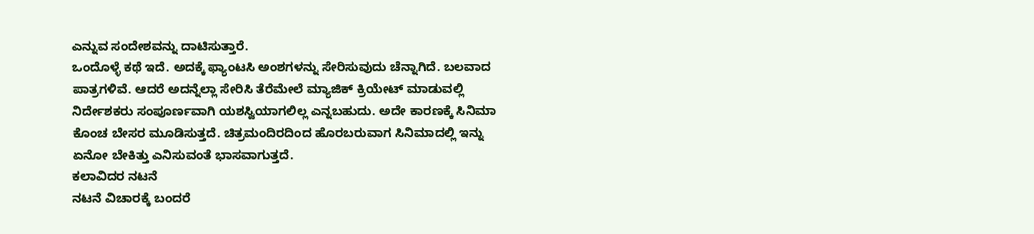ಎನ್ನುವ ಸಂದೇಶವನ್ನು ದಾಟಿಸುತ್ತಾರೆ.
ಒಂದೊಳ್ಳೆ ಕಥೆ ಇದೆ. ಅದಕ್ಕೆ ಫ್ಯಾಂಟಸಿ ಅಂಶಗಳನ್ನು ಸೇರಿಸುವುದು ಚೆನ್ನಾಗಿದೆ. ಬಲವಾದ ಪಾತ್ರಗಳಿವೆ. ಆದರೆ ಅದನ್ನೆಲ್ಲಾ ಸೇರಿಸಿ ತೆರೆಮೇಲೆ ಮ್ಯಾಜಿಕ್ ಕ್ರಿಯೇಟ್ ಮಾಡುವಲ್ಲಿ ನಿರ್ದೇಶಕರು ಸಂಪೂರ್ಣವಾಗಿ ಯಶಸ್ವಿಯಾಗಲಿಲ್ಲ ಎನ್ನಬಹುದು. ಅದೇ ಕಾರಣಕ್ಕೆ ಸಿನಿಮಾ ಕೊಂಚ ಬೇಸರ ಮೂಡಿಸುತ್ತದೆ. ಚಿತ್ರಮಂದಿರದಿಂದ ಹೊರಬರುವಾಗ ಸಿನಿಮಾದಲ್ಲಿ ಇನ್ನು ಏನೋ ಬೇಕಿತ್ತು ಎನಿಸುವಂತೆ ಭಾಸವಾಗುತ್ತದೆ.
ಕಲಾವಿದರ ನಟನೆ
ನಟನೆ ವಿಚಾರಕ್ಕೆ ಬಂದರೆ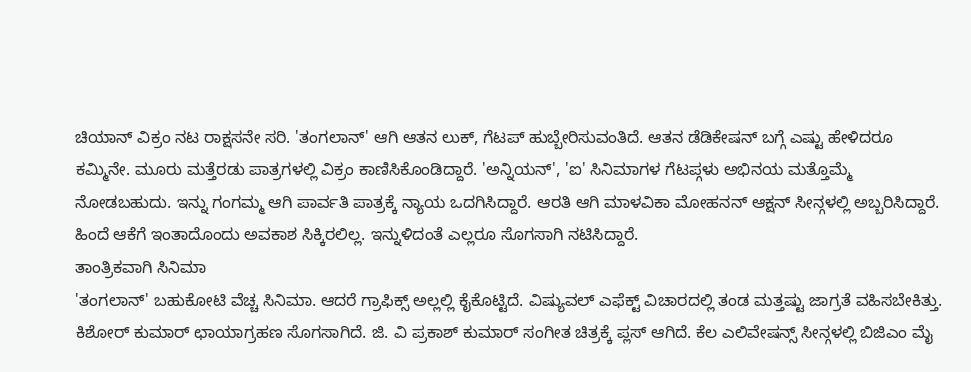ಚಿಯಾನ್ ವಿಕ್ರಂ ನಟ ರಾಕ್ಷಸನೇ ಸರಿ. 'ತಂಗಲಾನ್' ಆಗಿ ಆತನ ಲುಕ್, ಗೆಟಪ್ ಹುಬ್ಬೇರಿಸುವಂತಿದೆ. ಆತನ ಡೆಡಿಕೇಷನ್ ಬಗ್ಗೆ ಎಷ್ಟು ಹೇಳಿದರೂ ಕಮ್ಮಿನೇ. ಮೂರು ಮತ್ತೆರಡು ಪಾತ್ರಗಳಲ್ಲಿ ವಿಕ್ರಂ ಕಾಣಿಸಿಕೊಂಡಿದ್ದಾರೆ. 'ಅನ್ನಿಯನ್', 'ಐ' ಸಿನಿಮಾಗಳ ಗೆಟಪ್ಗಳು ಅಭಿನಯ ಮತ್ತೊಮ್ಮೆ ನೋಡಬಹುದು. ಇನ್ನು ಗಂಗಮ್ಮ ಆಗಿ ಪಾರ್ವತಿ ಪಾತ್ರಕ್ಕೆ ನ್ಯಾಯ ಒದಗಿಸಿದ್ದಾರೆ. ಆರತಿ ಆಗಿ ಮಾಳವಿಕಾ ಮೋಹನನ್ ಆಕ್ಷನ್ ಸೀನ್ಗಳಲ್ಲಿ ಅಬ್ಬರಿಸಿದ್ದಾರೆ. ಹಿಂದೆ ಆಕೆಗೆ ಇಂತಾದೊಂದು ಅವಕಾಶ ಸಿಕ್ಕಿರಲಿಲ್ಲ. ಇನ್ನುಳಿದಂತೆ ಎಲ್ಲರೂ ಸೊಗಸಾಗಿ ನಟಿಸಿದ್ದಾರೆ.
ತಾಂತ್ರಿಕವಾಗಿ ಸಿನಿಮಾ
'ತಂಗಲಾನ್' ಬಹುಕೋಟಿ ವೆಚ್ಚ ಸಿನಿಮಾ. ಆದರೆ ಗ್ರಾಫಿಕ್ಸ್ ಅಲ್ಲಲ್ಲಿ ಕೈಕೊಟ್ಟಿದೆ. ವಿಷ್ಯುವಲ್ ಎಫೆಕ್ಟ್ ವಿಚಾರದಲ್ಲಿ ತಂಡ ಮತ್ತಷ್ಟು ಜಾಗ್ರತೆ ವಹಿಸಬೇಕಿತ್ತು. ಕಿಶೋರ್ ಕುಮಾರ್ ಛಾಯಾಗ್ರಹಣ ಸೊಗಸಾಗಿದೆ. ಜಿ. ವಿ ಪ್ರಕಾಶ್ ಕುಮಾರ್ ಸಂಗೀತ ಚಿತ್ರಕ್ಕೆ ಪ್ಲಸ್ ಆಗಿದೆ. ಕೆಲ ಎಲಿವೇಷನ್ಸ್ ಸೀನ್ಗಳಲ್ಲಿ ಬಿಜಿಎಂ ಮೈ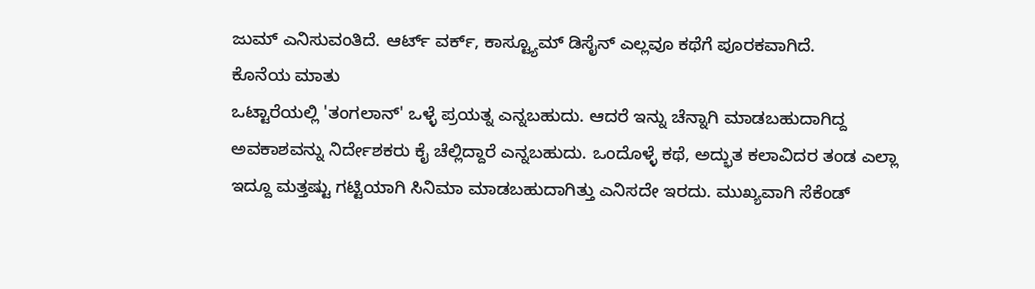ಜುಮ್ ಎನಿಸುವಂತಿದೆ. ಆರ್ಟ್ ವರ್ಕ್, ಕಾಸ್ಟ್ಯೂಮ್ ಡಿಸೈನ್ ಎಲ್ಲವೂ ಕಥೆಗೆ ಪೂರಕವಾಗಿದೆ.
ಕೊನೆಯ ಮಾತು
ಒಟ್ಟಾರೆಯಲ್ಲಿ 'ತಂಗಲಾನ್' ಒಳ್ಳೆ ಪ್ರಯತ್ನ ಎನ್ನಬಹುದು. ಆದರೆ ಇನ್ನು ಚೆನ್ನಾಗಿ ಮಾಡಬಹುದಾಗಿದ್ದ ಅವಕಾಶವನ್ನು ನಿರ್ದೇಶಕರು ಕೈ ಚೆಲ್ಲಿದ್ದಾರೆ ಎನ್ನಬಹುದು. ಒಂದೊಳ್ಳೆ ಕಥೆ, ಅದ್ಭುತ ಕಲಾವಿದರ ತಂಡ ಎಲ್ಲಾ ಇದ್ದೂ ಮತ್ತಷ್ಟು ಗಟ್ಟಿಯಾಗಿ ಸಿನಿಮಾ ಮಾಡಬಹುದಾಗಿತ್ತು ಎನಿಸದೇ ಇರದು. ಮುಖ್ಯವಾಗಿ ಸೆಕೆಂಡ್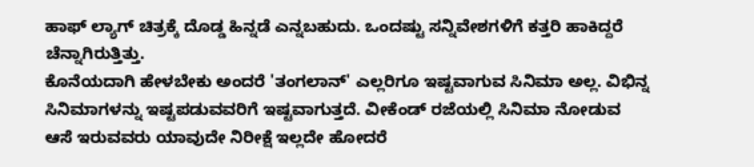ಹಾಫ್ ಲ್ಯಾಗ್ ಚಿತ್ರಕ್ಕೆ ದೊಡ್ಡ ಹಿನ್ನಡೆ ಎನ್ನಬಹುದು. ಒಂದಷ್ಟು ಸನ್ನಿವೇಶಗಳಿಗೆ ಕತ್ತರಿ ಹಾಕಿದ್ದರೆ ಚೆನ್ನಾಗಿರುತ್ತಿತ್ತು.
ಕೊನೆಯದಾಗಿ ಹೇಳಬೇಕು ಅಂದರೆ 'ತಂಗಲಾನ್' ಎಲ್ಲರಿಗೂ ಇಷ್ಟವಾಗುವ ಸಿನಿಮಾ ಅಲ್ಲ. ವಿಭಿನ್ನ ಸಿನಿಮಾಗಳನ್ನು ಇಷ್ಟಪಡುವವರಿಗೆ ಇಷ್ಟವಾಗುತ್ತದೆ. ವೀಕೆಂಡ್ ರಜೆಯಲ್ಲಿ ಸಿನಿಮಾ ನೋಡುವ ಆಸೆ ಇರುವವರು ಯಾವುದೇ ನಿರೀಕ್ಷೆ ಇಲ್ಲದೇ ಹೋದರೆ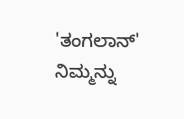'ತಂಗಲಾನ್' ನಿಮ್ಮನ್ನು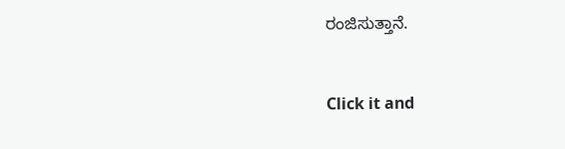ರಂಜಿಸುತ್ತಾನೆ.


Click it and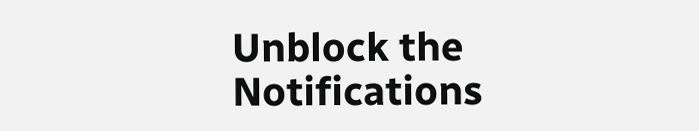Unblock the Notifications